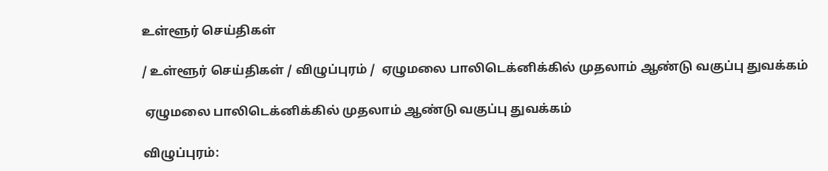உள்ளூர் செய்திகள்

/ உள்ளூர் செய்திகள் / விழுப்புரம் /  ஏழுமலை பாலிடெக்னிக்கில் முதலாம் ஆண்டு வகுப்பு துவக்கம்

 ஏழுமலை பாலிடெக்னிக்கில் முதலாம் ஆண்டு வகுப்பு துவக்கம்

விழுப்புரம்: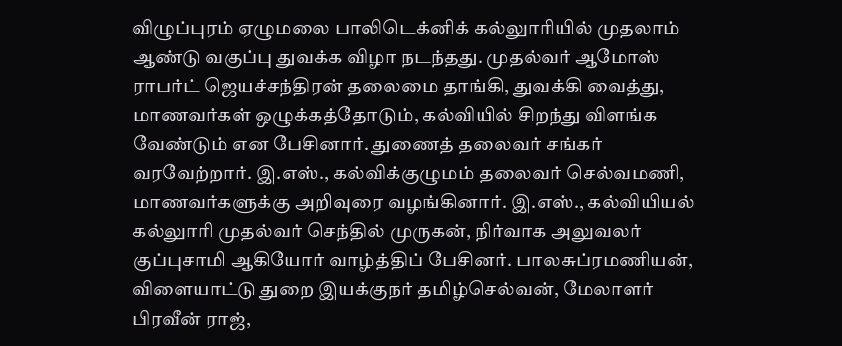விழுப்புரம் ஏழுமலை பாலிடெக்னிக் கல்லுாரியில் முதலாம் ஆண்டு வகுப்பு துவக்க விழா நடந்தது. முதல்வர் ஆமோஸ் ராபர்ட் ஜெயச்சந்திரன் தலைமை தாங்கி, துவக்கி வைத்து, மாணவர்கள் ஒழுக்கத்தோடும், கல்வியில் சிறந்து விளங்க வேண்டும் என பேசினார். துணைத் தலைவர் சங்கர் வரவேற்றார். இ.எஸ்., கல்விக்குழுமம் தலைவர் செல்வமணி, மாணவர்களுக்கு அறிவுரை வழங்கினார். இ.எஸ்., கல்வியியல் கல்லுாரி முதல்வர் செந்தில் முருகன், நிர்வாக அலுவலர் குப்புசாமி ஆகியோர் வாழ்த்திப் பேசினர். பாலசுப்ரமணியன், விளையாட்டு துறை இயக்குநர் தமிழ்செல்வன், மேலாளர் பிரவீன் ராஜ்,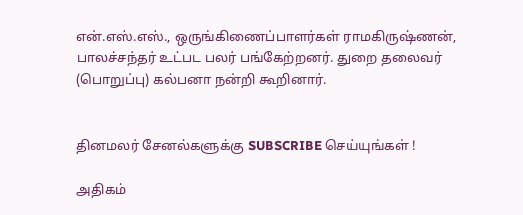என்.எஸ்.எஸ்., ஒருங்கிணைப்பாளர்கள் ராமகிருஷ்ணன், பாலச்சந்தர் உட்பட பலர் பங்கேற்றனர். துறை தலைவர் (பொறுப்பு) கல்பனா நன்றி கூறினார்.


தினமலர் சேனல்களுக்கு SUBSCRIBE செய்யுங்கள் !

அதிகம்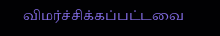விமர்ச்சிக்கப்பட்டவை